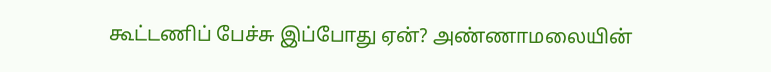கூட்டணிப் பேச்சு இப்போது ஏன்? அண்ணாமலையின்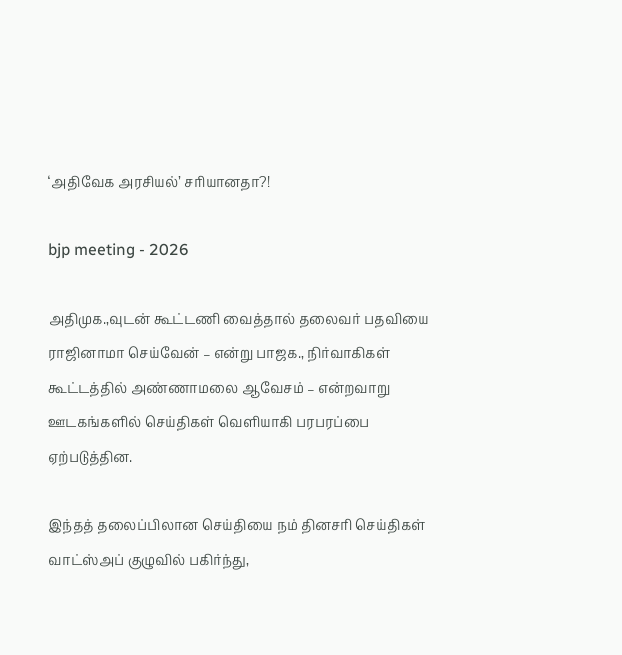‘அதிவேக அரசியல்’ சரியானதா?!

bjp meeting - 2026

அதிமுக.,வுடன் கூட்டணி வைத்தால் தலைவர் பதவியை ராஜினாமா செய்வேன் – என்று பாஜக., நிர்வாகிகள் கூட்டத்தில் அண்ணாமலை ஆவேசம் – என்றவாறு ஊடகங்களில் செய்திகள் வெளியாகி பரபரப்பை ஏற்படுத்தின.

இந்தத் தலைப்பிலான செய்தியை நம் தினசரி செய்திகள் வாட்ஸ்அப் குழுவில் பகிர்ந்து,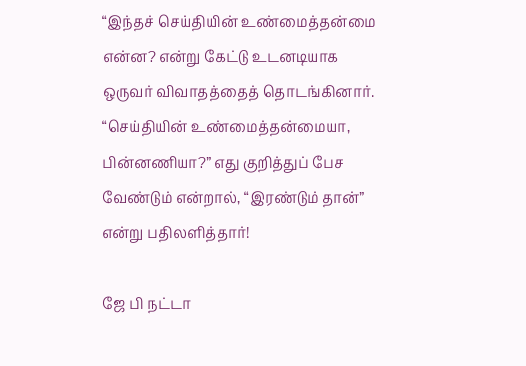“இந்தச் செய்தியின் உண்மைத்தன்மை என்ன? என்று கேட்டு உடனடியாக ஒருவர் விவாதத்தைத் தொடங்கினார். “செய்தியின் உண்மைத்தன்மையா, பின்னணியா?” எது குறித்துப் பேச வேண்டும் என்றால், “இரண்டும் தான்” என்று பதிலளித்தார்!

ஜே பி நட்டா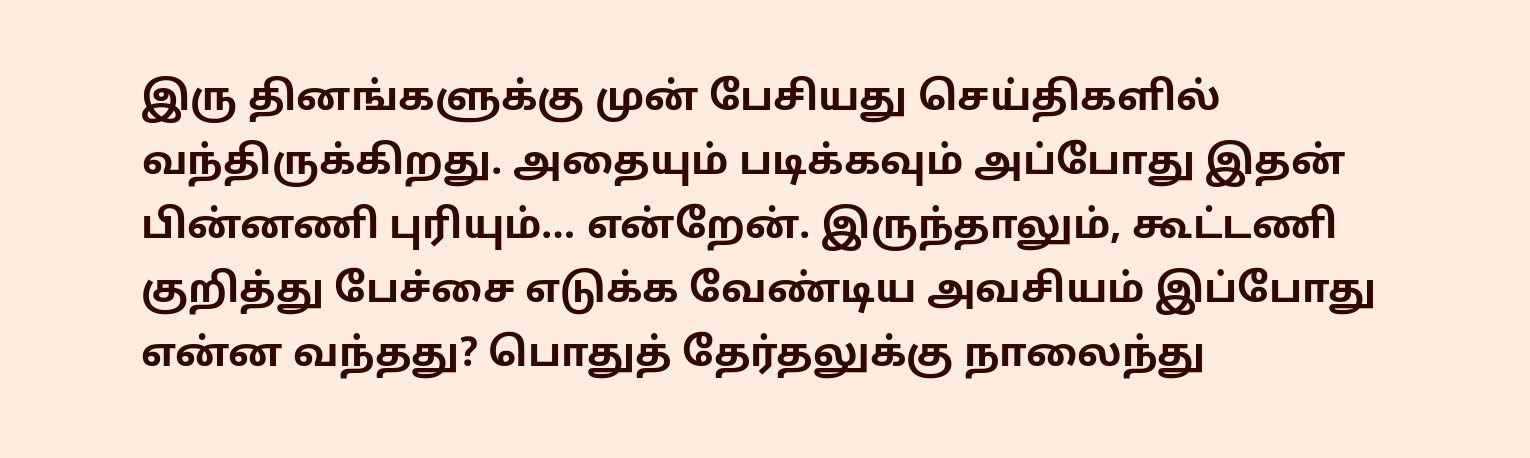இரு தினங்களுக்கு முன் பேசியது செய்திகளில் வந்திருக்கிறது. அதையும் படிக்கவும் அப்போது இதன் பின்னணி புரியும்… என்றேன். இருந்தாலும், கூட்டணி குறித்து பேச்சை எடுக்க வேண்டிய அவசியம் இப்போது என்ன வந்தது? பொதுத் தேர்தலுக்கு நாலைந்து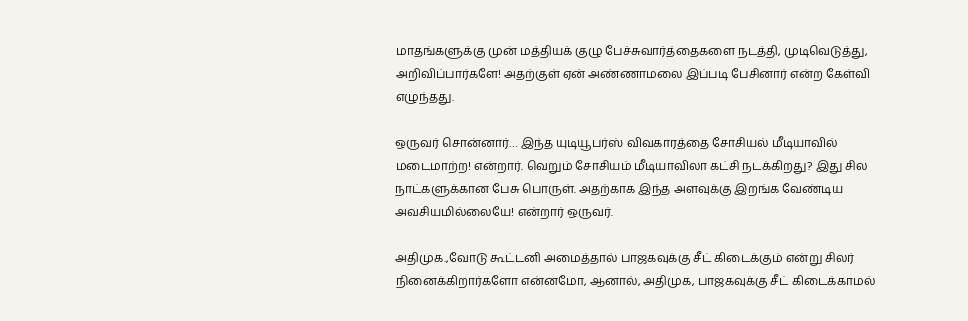மாதங்களுக்கு முன் மத்தியக் குழு பேச்சுவார்த்தைகளை நடத்தி, முடிவெடுத்து, அறிவிப்பார்களே! அதற்குள் ஏன் அண்ணாமலை இப்படி பேசினார் என்ற கேள்வி எழுந்தது.

ஒருவர் சொன்னார்… இந்த யுடியூபர்ஸ் விவகாரத்தை சோசியல் மீடியாவில் மடைமாற்ற! என்றார். வெறும் சோசியம் மீடியாவிலா கட்சி நடக்கிறது? இது சில நாட்களுக்கான பேசு பொருள். அதற்காக இந்த அளவுக்கு இறங்க வேண்டிய அவசியமில்லையே! என்றார் ஒருவர்.

அதிமுக.,வோடு கூட்டனி அமைத்தால் பாஜகவுக்கு சீட் கிடைக்கும் என்று சிலர் நினைக்கிறார்களோ என்னமோ, ஆனால், அதிமுக, பாஜகவுக்கு சீட் கிடைக்காமல்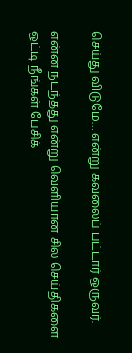செய்து விடுமே… என்று கவலைப் பட்டார் ஒருவர்.

என்ன நடந்தது என்று வெளியான சில செய்திகளை ஒட்டி நீங்கள் பேசிக்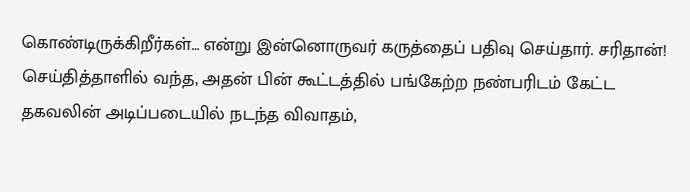கொண்டிருக்கிறீர்கள்… என்று இன்னொருவர் கருத்தைப் பதிவு செய்தார். சரிதான்! செய்தித்தாளில் வந்த, அதன் பின் கூட்டத்தில் பங்கேற்ற நண்பரிடம் கேட்ட தகவலின் அடிப்படையில் நடந்த விவாதம்,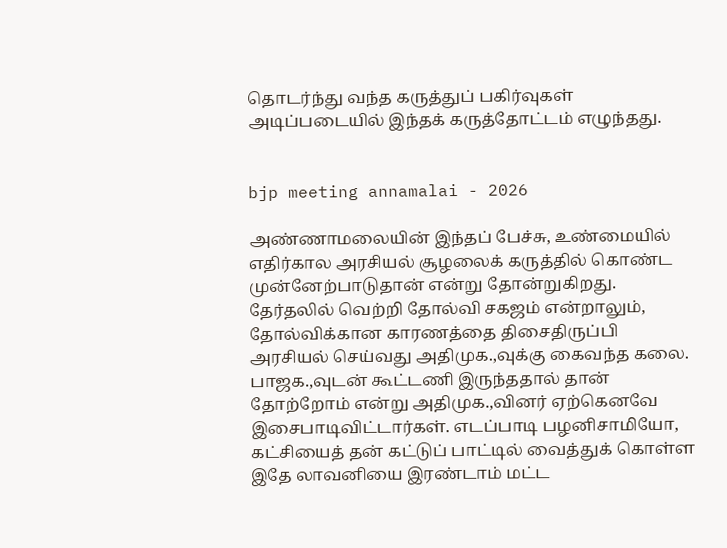தொடர்ந்து வந்த கருத்துப் பகிர்வுகள் அடிப்படையில் இந்தக் கருத்தோட்டம் எழுந்தது.


bjp meeting annamalai - 2026

அண்ணாமலையின் இந்தப் பேச்சு, உண்மையில் எதிர்கால அரசியல் சூழலைக் கருத்தில் கொண்ட முன்னேற்பாடுதான் என்று தோன்றுகிறது. தேர்தலில் வெற்றி தோல்வி சகஜம் என்றாலும், தோல்விக்கான காரணத்தை திசைதிருப்பி அரசியல் செய்வது அதிமுக.,வுக்கு கைவந்த கலை. பாஜக.,வுடன் கூட்டணி இருந்ததால் தான் தோற்றோம் என்று அதிமுக.,வினர் ஏற்கெனவே இசைபாடிவிட்டார்கள். எடப்பாடி பழனிசாமியோ, கட்சியைத் தன் கட்டுப் பாட்டில் வைத்துக் கொள்ள இதே லாவனியை இரண்டாம் மட்ட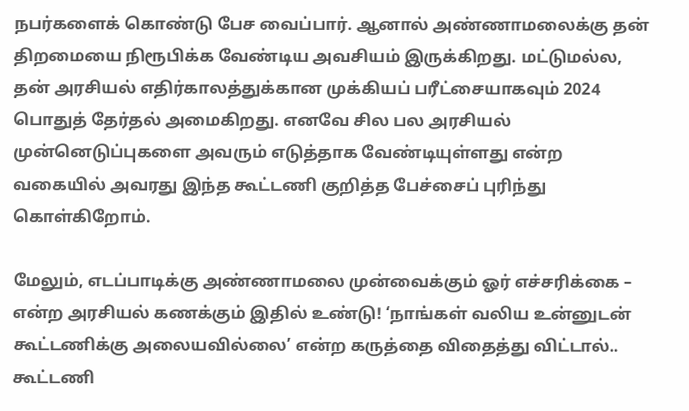நபர்களைக் கொண்டு பேச வைப்பார். ஆனால் அண்ணாமலைக்கு தன் திறமையை நிரூபிக்க வேண்டிய அவசியம் இருக்கிறது. மட்டுமல்ல, தன் அரசியல் எதிர்காலத்துக்கான முக்கியப் பரீட்சையாகவும் 2024 பொதுத் தேர்தல் அமைகிறது. எனவே சில பல அரசியல் முன்னெடுப்புகளை அவரும் எடுத்தாக வேண்டியுள்ளது என்ற வகையில் அவரது இந்த கூட்டணி குறித்த பேச்சைப் புரிந்து கொள்கிறோம்.

மேலும், எடப்பாடிக்கு அண்ணாமலை முன்வைக்கும் ஓர் எச்சரிக்கை – என்ற அரசியல் கணக்கும் இதில் உண்டு! ‘நாங்கள் வலிய உன்னுடன் கூட்டணிக்கு அலையவில்லை’ என்ற கருத்தை விதைத்து விட்டால்.. கூட்டணி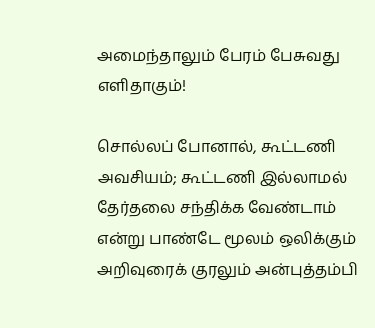அமைந்தாலும் பேரம் பேசுவது எளிதாகும்!

சொல்லப் போனால், கூட்டணி அவசியம்; கூட்டணி இல்லாமல் தேர்தலை சந்திக்க வேண்டாம் என்று பாண்டே மூலம் ஒலிக்கும் அறிவுரைக் குரலும் அன்புத்தம்பி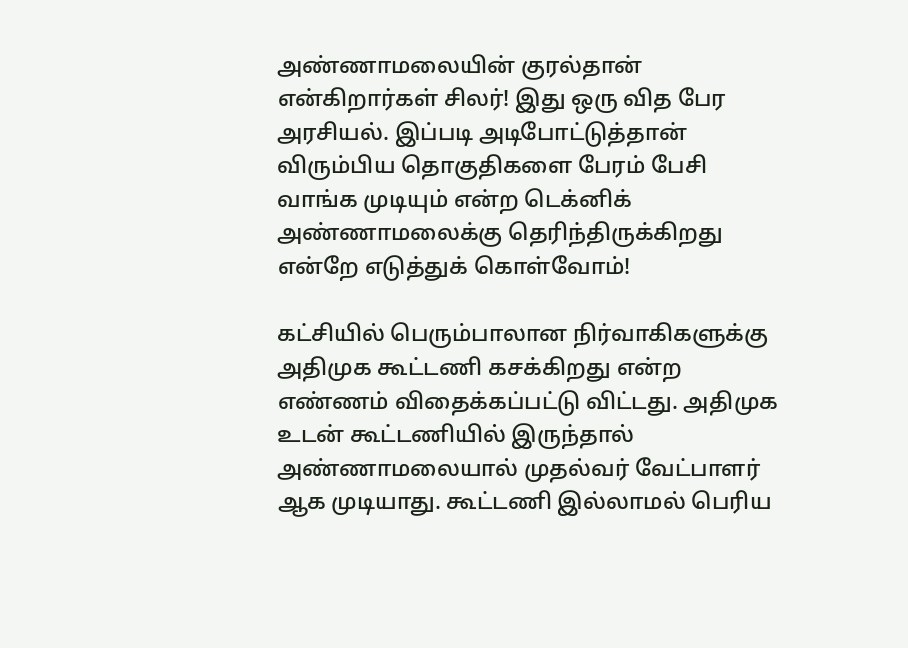அண்ணாமலையின் குரல்தான் என்கிறார்கள் சிலர்! இது ஒரு வித பேர அரசியல். இப்படி அடிபோட்டுத்தான் விரும்பிய தொகுதிகளை பேரம் பேசி வாங்க முடியும் என்ற டெக்னிக் அண்ணாமலைக்கு தெரிந்திருக்கிறது என்றே எடுத்துக் கொள்வோம்!

கட்சியில் பெரும்பாலான நிர்வாகிகளுக்கு அதிமுக கூட்டணி கசக்கிறது என்ற எண்ணம் விதைக்கப்பட்டு விட்டது. அதிமுக உடன் கூட்டணியில் இருந்தால் அண்ணாமலையால் முதல்வர் வேட்பாளர் ஆக முடியாது. கூட்டணி இல்லாமல் பெரிய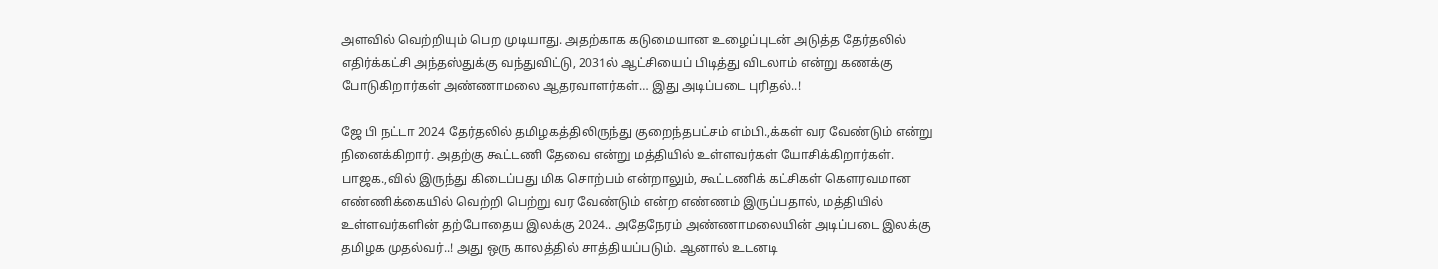அளவில் வெற்றியும் பெற முடியாது. அதற்காக கடுமையான உழைப்புடன் அடுத்த தேர்தலில் எதிர்க்கட்சி அந்தஸ்துக்கு வந்துவிட்டு, 2031ல் ஆட்சியைப் பிடித்து விடலாம் என்று கணக்கு போடுகிறார்கள் அண்ணாமலை ஆதரவாளர்கள்… இது அடிப்படை புரிதல்..!

ஜே பி நட்டா 2024 தேர்தலில் தமிழகத்திலிருந்து குறைந்தபட்சம் எம்பி.,க்கள் வர வேண்டும் என்று நினைக்கிறார். அதற்கு கூட்டணி தேவை என்று மத்தியில் உள்ளவர்கள் யோசிக்கிறார்கள். பாஜக.,வில் இருந்து கிடைப்பது மிக சொற்பம் என்றாலும், கூட்டணிக் கட்சிகள் கௌரவமான எண்ணிக்கையில் வெற்றி பெற்று வர வேண்டும் என்ற எண்ணம் இருப்பதால், மத்தியில் உள்ளவர்களின் தற்போதைய இலக்கு 2024.. அதேநேரம் அண்ணாமலையின் அடிப்படை இலக்கு தமிழக முதல்வர்..! அது ஒரு காலத்தில் சாத்தியப்படும். ஆனால் உடனடி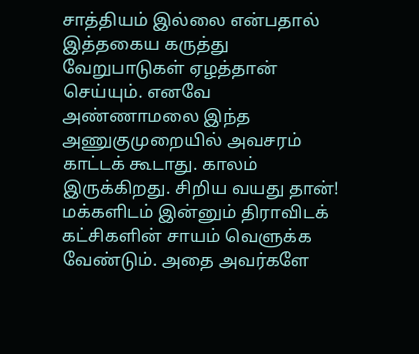சாத்தியம் இல்லை என்பதால் இத்தகைய கருத்து வேறுபாடுகள் ஏழத்தான் செய்யும். எனவே அண்ணாமலை இந்த அணுகுமுறையில் அவசரம் காட்டக் கூடாது. காலம் இருக்கிறது. சிறிய வயது தான்! மக்களிடம் இன்னும் திராவிடக் கட்சிகளின் சாயம் வெளுக்க வேண்டும். அதை அவர்களே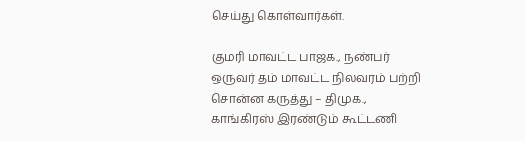செய்து கொள்வார்கள்.

குமரி மாவட்ட பாஜக., நண்பர் ஒருவர் தம் மாவட்ட நிலவரம் பற்றி சொன்ன கருத்து – திமுக., காங்கிரஸ் இரண்டும் கூட்டணி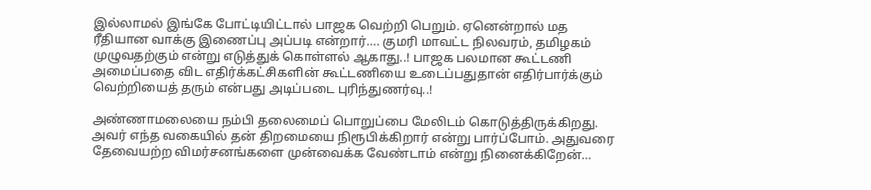இல்லாமல் இங்கே போட்டியிட்டால் பாஜக வெற்றி பெறும். ஏனென்றால் மத ரீதியான வாக்கு இணைப்பு அப்படி என்றார்…. குமரி மாவட்ட நிலவரம், தமிழகம் முழுவதற்கும் என்று எடுத்துக் கொள்ளல் ஆகாது..! பாஜக பலமான கூட்டணி அமைப்பதை விட எதிர்க்கட்சிகளின் கூட்டணியை உடைப்பதுதான் எதிர்பார்க்கும் வெற்றியைத் தரும் என்பது அடிப்படை புரிந்துணர்வு..!

அண்ணாமலையை நம்பி தலைமைப் பொறுப்பை மேலிடம் கொடுத்திருக்கிறது. அவர் எந்த வகையில் தன் திறமையை நிரூபிக்கிறார் என்று பார்ப்போம். அதுவரை தேவையற்ற விமர்சனங்களை முன்வைக்க வேண்டாம் என்று நினைக்கிறேன்…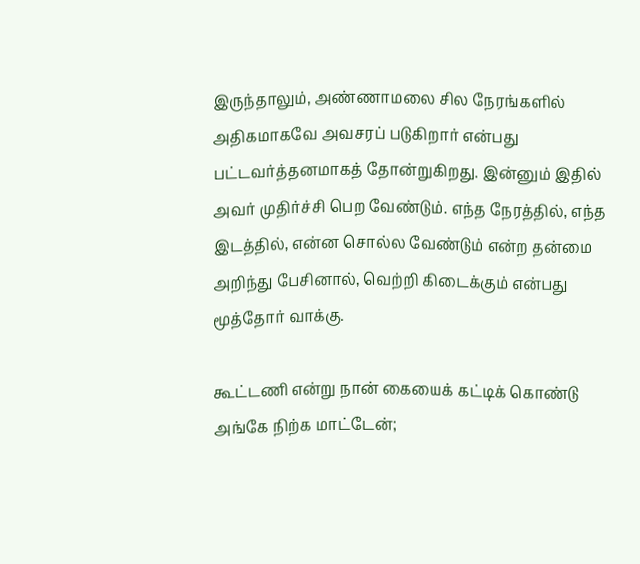இருந்தாலும், அண்ணாமலை சில நேரங்களில் அதிகமாகவே அவசரப் படுகிறார் என்பது பட்டவர்த்தனமாகத் தோன்றுகிறது. இன்னும் இதில் அவர் முதிர்ச்சி பெற வேண்டும். எந்த நேரத்தில், எந்த இடத்தில், என்ன சொல்ல வேண்டும் என்ற தன்மை அறிந்து பேசினால், வெற்றி கிடைக்கும் என்பது மூத்தோர் வாக்கு.

கூட்டணி என்று நான் கையைக் கட்டிக் கொண்டு அங்கே நிற்க மாட்டேன்;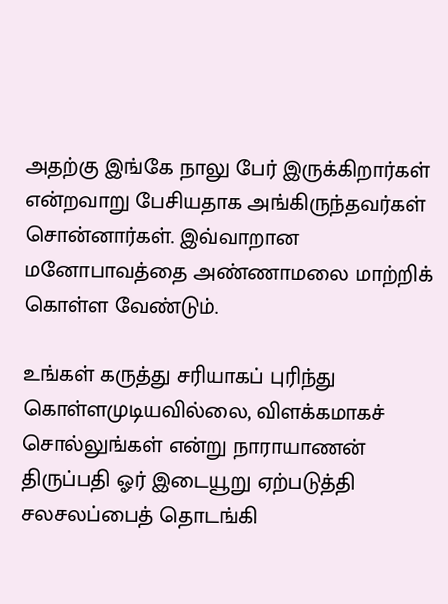அதற்கு இங்கே நாலு பேர் இருக்கிறார்கள் என்றவாறு பேசியதாக அங்கிருந்தவர்கள் சொன்னார்கள். இவ்வாறான மனோபாவத்தை அண்ணாமலை மாற்றிக் கொள்ள வேண்டும்.

உங்கள் கருத்து சரியாகப் புரிந்து கொள்ளமுடியவில்லை, விளக்கமாகச் சொல்லுங்கள் என்று நாராயாணன் திருப்பதி ஓர் இடையூறு ஏற்படுத்தி சலசலப்பைத் தொடங்கி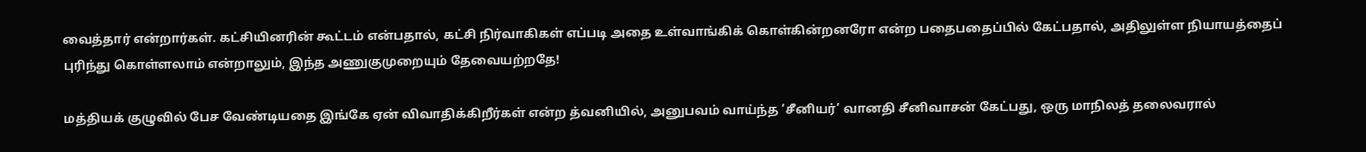வைத்தார் என்றார்கள். கட்சியினரின் கூட்டம் என்பதால், கட்சி நிர்வாகிகள் எப்படி அதை உள்வாங்கிக் கொள்கின்றனரோ என்ற பதைபதைப்பில் கேட்பதால், அதிலுள்ள நியாயத்தைப் புரிந்து கொள்ளலாம் என்றாலும், இந்த அணுகுமுறையும் தேவையற்றதே!

மத்தியக் குழுவில் பேச வேண்டியதை இங்கே ஏன் விவாதிக்கிறீர்கள் என்ற த்வனியில், அனுபவம் வாய்ந்த ‘சீனியர்’ வானதி சீனிவாசன் கேட்பது, ஒரு மாநிலத் தலைவரால்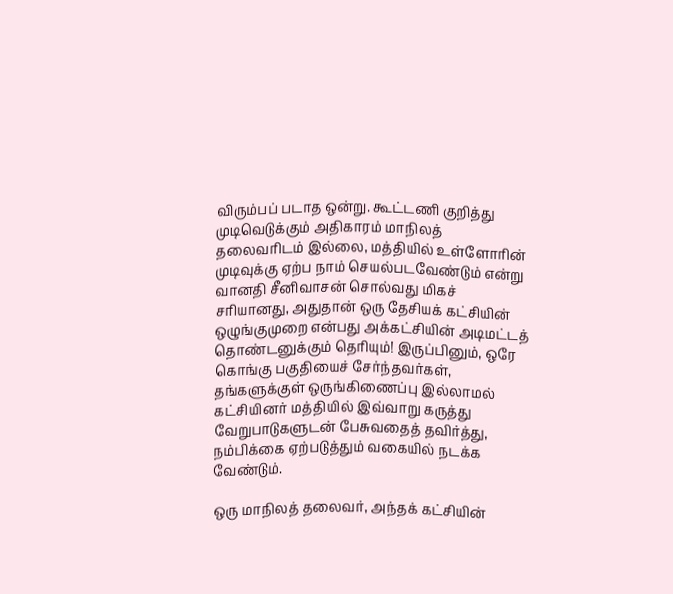விரும்பப் படாத ஒன்று. கூட்டணி குறித்து முடிவெடுக்கும் அதிகாரம் மாநிலத் தலைவரிடம் இல்லை, மத்தியில் உள்ளோரின் முடிவுக்கு ஏற்ப நாம் செயல்படவேண்டும் என்று வானதி சீனிவாசன் சொல்வது மிகச் சரியானது, அதுதான் ஒரு தேசியக் கட்சியின் ஒழுங்குமுறை என்பது அக்கட்சியின் அடிமட்டத் தொண்டனுக்கும் தெரியும்! இருப்பினும், ஒரே கொங்கு பகுதியைச் சேர்ந்தவர்கள், தங்களுக்குள் ஒருங்கிணைப்பு இல்லாமல் கட்சியினர் மத்தியில் இவ்வாறு கருத்து வேறுபாடுகளுடன் பேசுவதைத் தவிர்த்து, நம்பிக்கை ஏற்படுத்தும் வகையில் நடக்க வேண்டும்.

ஒரு மாநிலத் தலைவர், அந்தக் கட்சியின்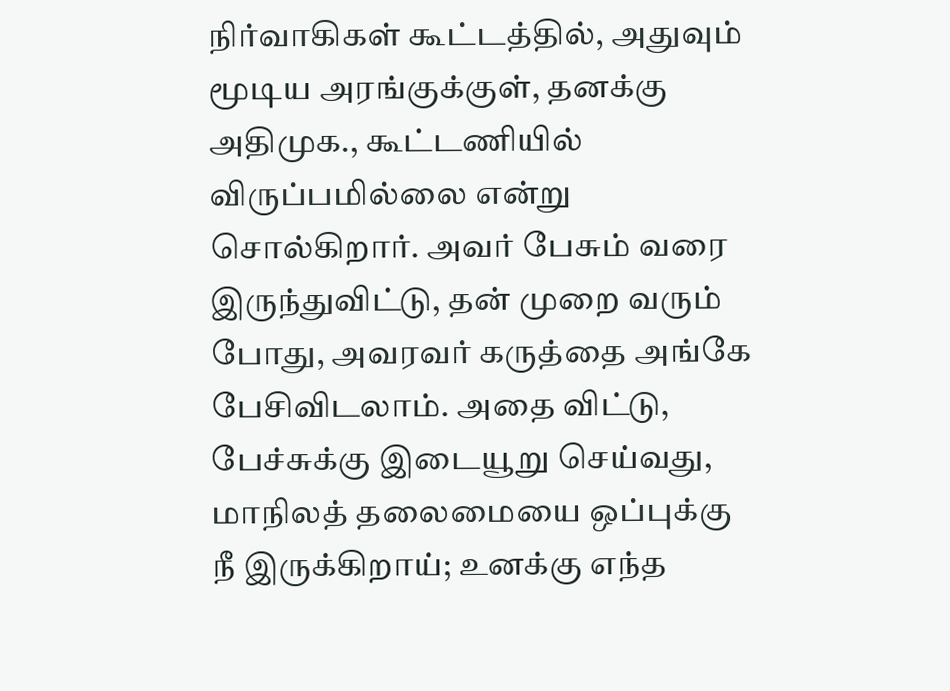நிர்வாகிகள் கூட்டத்தில், அதுவும் மூடிய அரங்குக்குள், தனக்கு அதிமுக., கூட்டணியில் விருப்பமில்லை என்று சொல்கிறார். அவர் பேசும் வரை இருந்துவிட்டு, தன் முறை வரும் போது, அவரவர் கருத்தை அங்கே பேசிவிடலாம். அதை விட்டு, பேச்சுக்கு இடையூறு செய்வது, மாநிலத் தலைமையை ஒப்புக்கு நீ இருக்கிறாய்; உனக்கு எந்த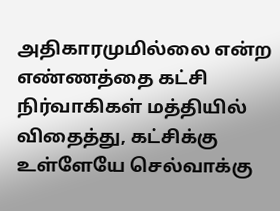அதிகாரமுமில்லை என்ற எண்ணத்தை கட்சி நிர்வாகிகள் மத்தியில் விதைத்து, கட்சிக்கு உள்ளேயே செல்வாக்கு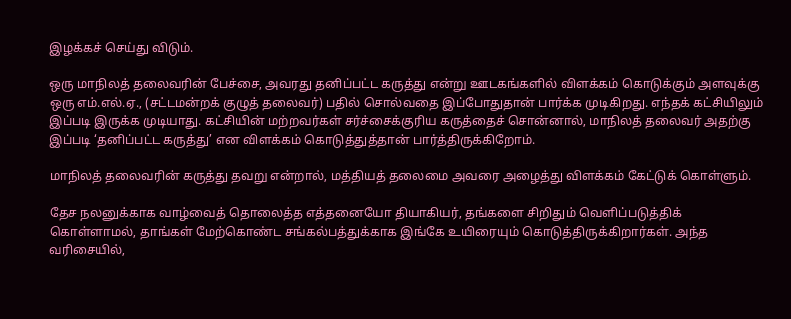இழக்கச் செய்து விடும்.

ஒரு மாநிலத் தலைவரின் பேச்சை, அவரது தனிப்பட்ட கருத்து என்று ஊடகங்களில் விளக்கம் கொடுக்கும் அளவுக்கு ஒரு எம்.எல்.ஏ., (சட்டமன்றக் குழுத் தலைவர்) பதில் சொல்வதை இப்போதுதான் பார்க்க முடிகிறது. எந்தக் கட்சியிலும் இப்படி இருக்க முடியாது. கட்சியின் மற்றவர்கள் சர்ச்சைக்குரிய கருத்தைச் சொன்னால், மாநிலத் தலைவர் அதற்கு இப்படி ‘தனிப்பட்ட கருத்து’ என விளக்கம் கொடுத்துத்தான் பார்த்திருக்கிறோம்.

மாநிலத் தலைவரின் கருத்து தவறு என்றால், மத்தியத் தலைமை அவரை அழைத்து விளக்கம் கேட்டுக் கொள்ளும்.

தேச நலனுக்காக வாழ்வைத் தொலைத்த எத்தனையோ தியாகியர், தங்களை சிறிதும் வெளிப்படுத்திக் கொள்ளாமல், தாங்கள் மேற்கொண்ட சங்கல்பத்துக்காக இங்கே உயிரையும் கொடுத்திருக்கிறார்கள். அந்த வரிசையில்,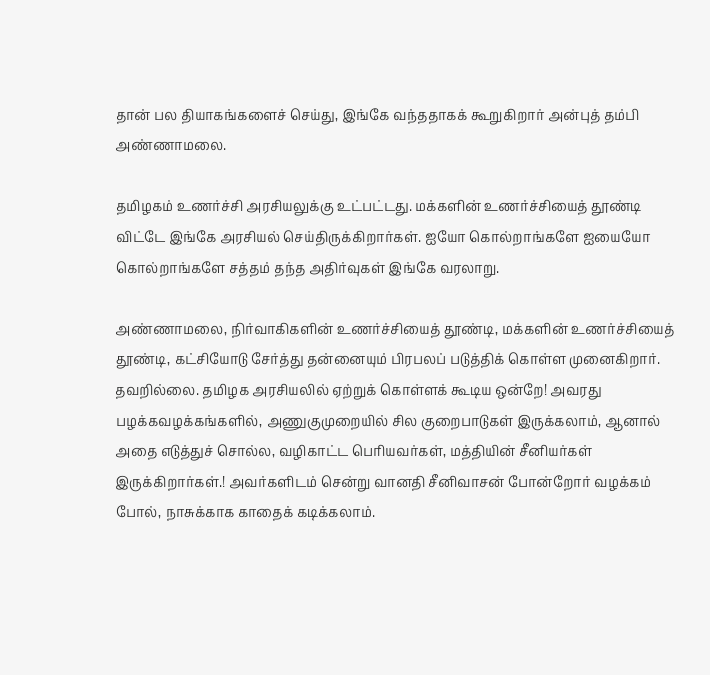தான் பல தியாகங்களைச் செய்து, இங்கே வந்ததாகக் கூறுகிறார் அன்புத் தம்பி அண்ணாமலை.

தமிழகம் உணர்ச்சி அரசியலுக்கு உட்பட்டது. மக்களின் உணர்ச்சியைத் தூண்டி விட்டே இங்கே அரசியல் செய்திருக்கிறார்கள். ஐயோ கொல்றாங்களே ஐயையோ கொல்றாங்களே சத்தம் தந்த அதிர்வுகள் இங்கே வரலாறு.

அண்ணாமலை, நிர்வாகிகளின் உணர்ச்சியைத் தூண்டி, மக்களின் உணர்ச்சியைத் தூண்டி, கட்சியோடு சேர்த்து தன்னையும் பிரபலப் படுத்திக் கொள்ள முனைகிறார். தவறில்லை. தமிழக அரசியலில் ஏற்றுக் கொள்ளக் கூடிய ஒன்றே! அவரது பழக்கவழக்கங்களில், அணுகுமுறையில் சில குறைபாடுகள் இருக்கலாம், ஆனால் அதை எடுத்துச் சொல்ல, வழிகாட்ட பெரியவர்கள், மத்தியின் சீனியர்கள் இருக்கிறார்கள்.! அவர்களிடம் சென்று வானதி சீனிவாசன் போன்றோர் வழக்கம் போல், நாசுக்காக காதைக் கடிக்கலாம்.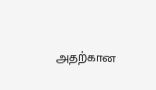அதற்கான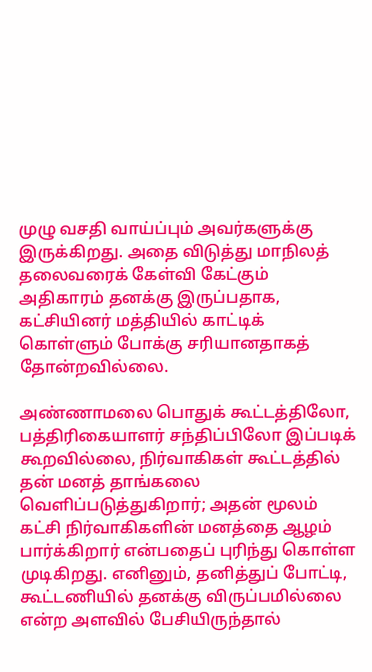முழு வசதி வாய்ப்பும் அவர்களுக்கு இருக்கிறது. அதை விடுத்து மாநிலத் தலைவரைக் கேள்வி கேட்கும் அதிகாரம் தனக்கு இருப்பதாக, கட்சியினர் மத்தியில் காட்டிக் கொள்ளும் போக்கு சரியானதாகத் தோன்றவில்லை.

அண்ணாமலை பொதுக் கூட்டத்திலோ, பத்திரிகையாளர் சந்திப்பிலோ இப்படிக் கூறவில்லை, நிர்வாகிகள் கூட்டத்தில் தன் மனத் தாங்கலை வெளிப்படுத்துகிறார்; அதன் மூலம் கட்சி நிர்வாகிகளின் மனத்தை ஆழம் பார்க்கிறார் என்பதைப் புரிந்து கொள்ள முடிகிறது. எனினும், தனித்துப் போட்டி, கூட்டணியில் தனக்கு விருப்பமில்லை என்ற அளவில் பேசியிருந்தால்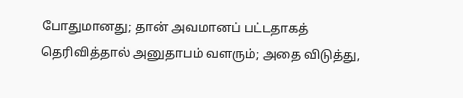போதுமானது; தான் அவமானப் பட்டதாகத் தெரிவித்தால் அனுதாபம் வளரும்; அதை விடுத்து,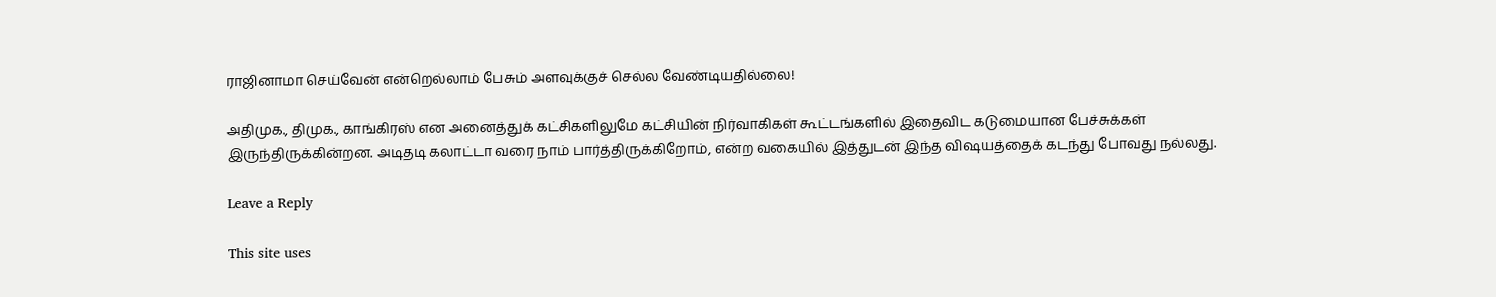ராஜினாமா செய்வேன் என்றெல்லாம் பேசும் அளவுக்குச் செல்ல வேண்டியதில்லை!

அதிமுக., திமுக., காங்கிரஸ் என அனைத்துக் கட்சிகளிலுமே கட்சியின் நிர்வாகிகள் கூட்டங்களில் இதைவிட கடுமையான பேச்சுக்கள் இருந்திருக்கின்றன. அடிதடி கலாட்டா வரை நாம் பார்த்திருக்கிறோம், என்ற வகையில் இத்துடன் இந்த விஷயத்தைக் கடந்து போவது நல்லது.

Leave a Reply

This site uses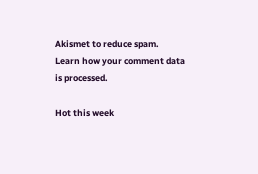Akismet to reduce spam. Learn how your comment data is processed.

Hot this week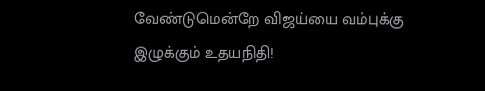வேண்டுமென்றே விஜய்யை வம்புக்கு இழுக்கும் உதயநிதி!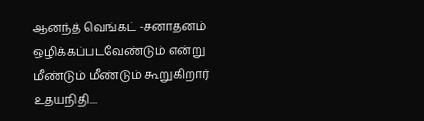ஆனந்த் வெங்கட் -சனாதனம் ஒழிக்கப்படவேண்டும் என்று மீண்டும் மீண்டும் கூறுகிறார் உதயநிதி....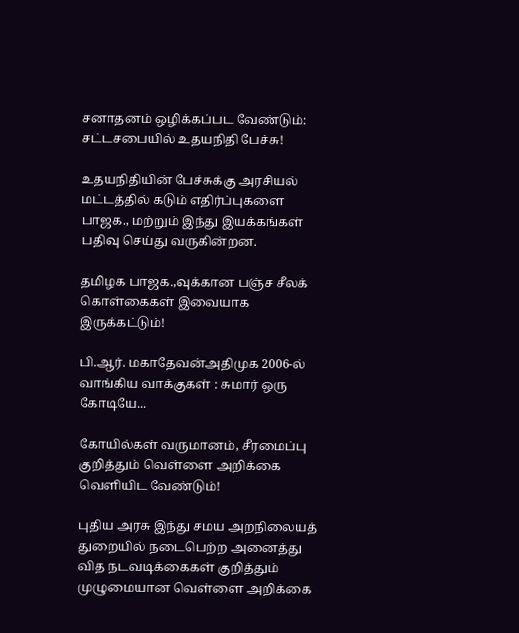சனாதனம் ஒழிக்கப்பட வேண்டும்: சட்டசபையில் உதயநிதி பேச்சு!

உதயநிதியின் பேச்சுக்கு அரசியல் மட்டத்தில் கடும் எதிர்ப்புகளை பாஜக., மற்றும் இந்து இயக்கங்கள் பதிவு செய்து வருகின்றன.

தமிழக பாஜக.,வுக்கான பஞ்ச சீலக் கொள்கைகள் இவையாக இருக்கட்டும்!

பி.ஆர். மகாதேவன்அதிமுக 2006-ல் வாங்கிய வாக்குகள் : சுமார் ஒரு கோடியே...

கோயில்கள் வருமானம், சீரமைப்பு குறித்தும் வெள்ளை அறிக்கை வெளியிட வேண்டும்!

புதிய அரசு இந்து சமய அறநிலையத் துறையில் நடைபெற்ற அனைத்து வித நடவடிக்கைகள் குறித்தும் முழுமையான வெள்ளை அறிக்கை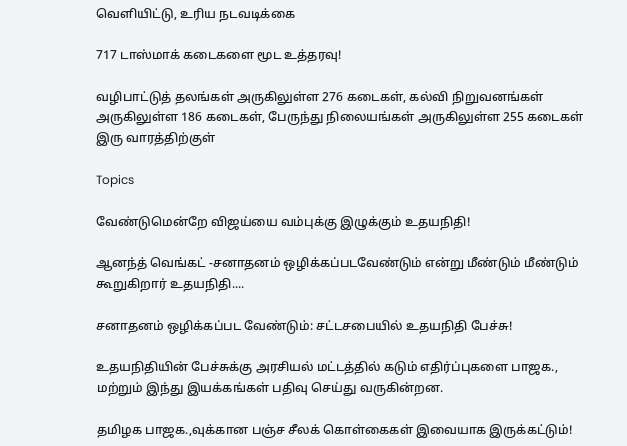வெளியிட்டு, உரிய நடவடிக்கை

717 டாஸ்மாக் கடைகளை மூட உத்தரவு!

வழிபாட்டுத் தலங்கள் அருகிலுள்ள 276 கடைகள், கல்வி நிறுவனங்கள் அருகிலுள்ள 186 கடைகள், பேருந்து நிலையங்கள் அருகிலுள்ள 255 கடைகள் இரு வாரத்திற்குள்

Topics

வேண்டுமென்றே விஜய்யை வம்புக்கு இழுக்கும் உதயநிதி!

ஆனந்த் வெங்கட் -சனாதனம் ஒழிக்கப்படவேண்டும் என்று மீண்டும் மீண்டும் கூறுகிறார் உதயநிதி....

சனாதனம் ஒழிக்கப்பட வேண்டும்: சட்டசபையில் உதயநிதி பேச்சு!

உதயநிதியின் பேச்சுக்கு அரசியல் மட்டத்தில் கடும் எதிர்ப்புகளை பாஜக., மற்றும் இந்து இயக்கங்கள் பதிவு செய்து வருகின்றன.

தமிழக பாஜக.,வுக்கான பஞ்ச சீலக் கொள்கைகள் இவையாக இருக்கட்டும்!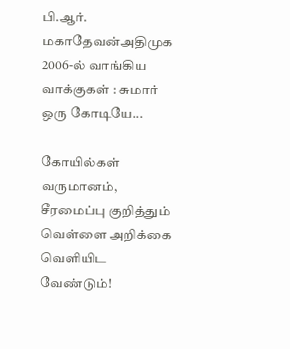பி.ஆர். மகாதேவன்அதிமுக 2006-ல் வாங்கிய வாக்குகள் : சுமார் ஒரு கோடியே...

கோயில்கள் வருமானம், சீரமைப்பு குறித்தும் வெள்ளை அறிக்கை வெளியிட வேண்டும்!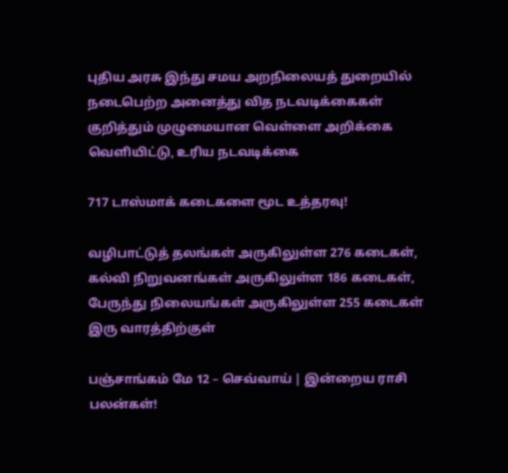புதிய அரசு இந்து சமய அறநிலையத் துறையில் நடைபெற்ற அனைத்து வித நடவடிக்கைகள் குறித்தும் முழுமையான வெள்ளை அறிக்கை வெளியிட்டு, உரிய நடவடிக்கை

717 டாஸ்மாக் கடைகளை மூட உத்தரவு!

வழிபாட்டுத் தலங்கள் அருகிலுள்ள 276 கடைகள், கல்வி நிறுவனங்கள் அருகிலுள்ள 186 கடைகள், பேருந்து நிலையங்கள் அருகிலுள்ள 255 கடைகள் இரு வாரத்திற்குள்

பஞ்சாங்கம் மே 12 – செவ்வாய் | இன்றைய ராசி பலன்கள்!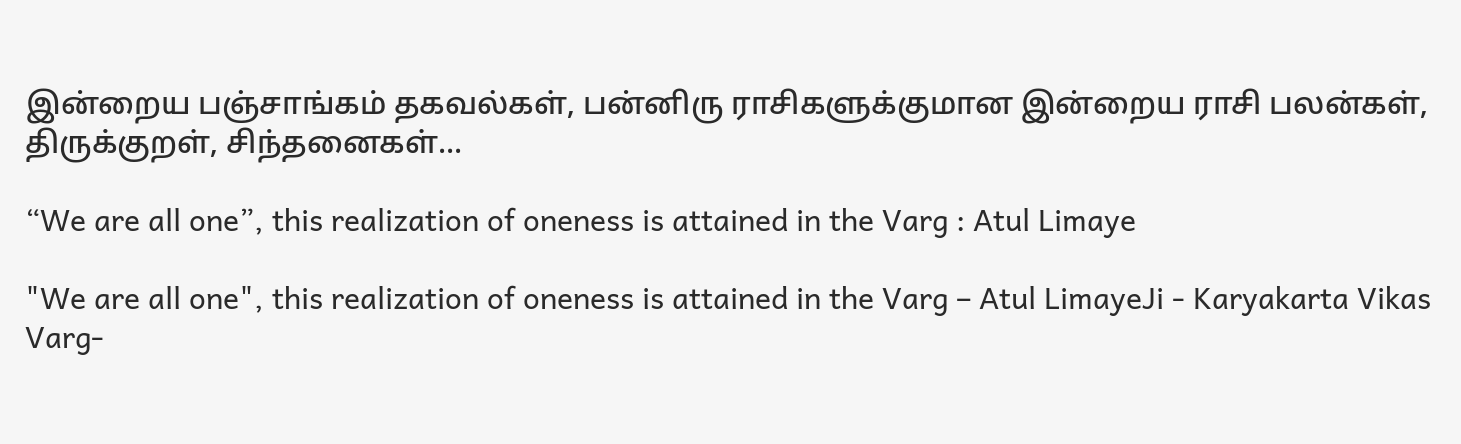இன்றைய பஞ்சாங்கம் தகவல்கள், பன்னிரு ராசிகளுக்குமான இன்றைய ராசி பலன்கள், திருக்குறள், சிந்தனைகள்...

“We are all one”, this realization of oneness is attained in the Varg : Atul Limaye

"We are all one", this realization of oneness is attained in the Varg – Atul LimayeJi - Karyakarta Vikas Varg-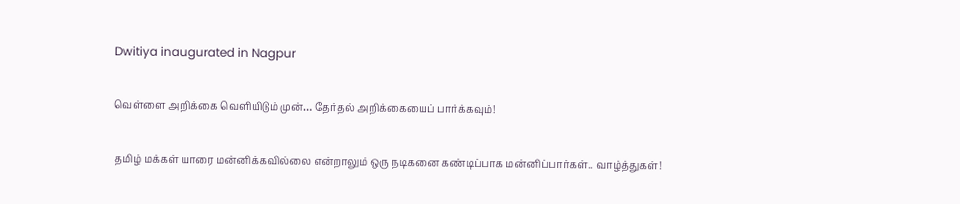Dwitiya inaugurated in Nagpur

வெள்ளை அறிக்கை வெளியிடும் முன்… தேர்தல் அறிக்கையைப் பார்க்கவும்!

தமிழ் மக்கள் யாரை மன்னிக்கவில்லை என்றாலும் ஒரு நடிகனை கண்டிப்பாக மன்னிப்பார்கள்.. வாழ்த்துகள்!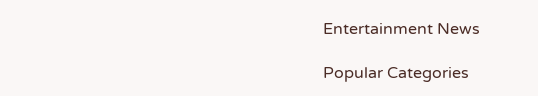Entertainment News

Popular Categories